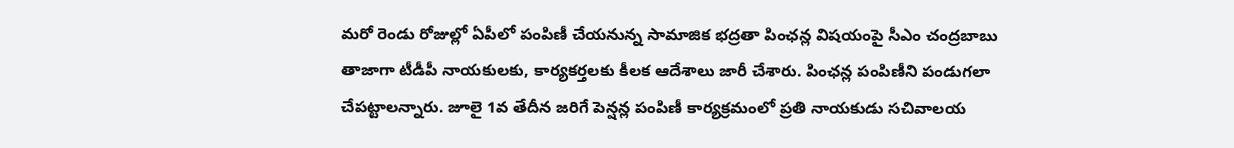మరో రెండు రోజుల్లో ఏపీలో పంపిణీ చేయనున్న సామాజిక భద్రతా పింఛన్ల విషయంపై సీఎం చంద్రబాబు తాజాగా టీడీపీ నాయకులకు, కార్యకర్తలకు కీలక ఆదేశాలు జారీ చేశారు. పింఛన్ల పంపిణీని పండుగలా చేపట్టాలన్నారు. జూలై 1వ తేదీన జరిగే పెన్షన్ల పంపిణీ కార్యక్రమంలో ప్రతి నాయకుడు సచివాలయ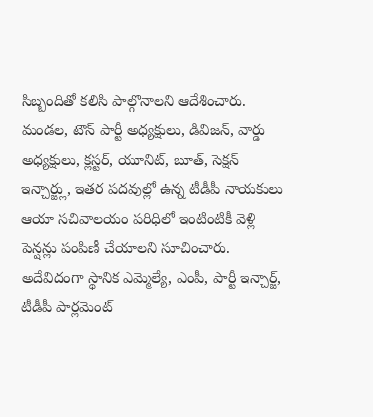సిబ్బందితో కలిసి పాల్గొనాలని ఆదేశించారు. మండల, టౌన్ పార్టీ అధ్యక్షులు, డివిజన్, వార్డు అధ్యక్షులు, క్లస్టర్, యూనిట్, బూత్, సెక్షన్ ఇన్చార్జ్లు, ఇతర పదవుల్లో ఉన్న టీడీపీ నాయకులు ఆయా సచివాలయం పరిధిలో ఇంటింటికీ వెళ్లి పెన్షన్లు పంపిణీ చేయాలని సూచించారు.
అదేవిదంగా స్థానిక ఎమ్మెల్యే, ఎంపీ, పార్టీ ఇన్చార్జ్, టీడీపీ పార్లమెంట్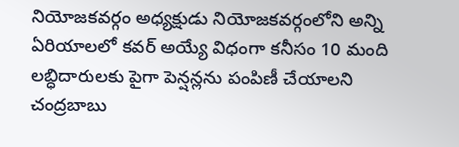నియోజకవర్గం అధ్యక్షుడు నియోజకవర్గంలోని అన్ని ఏరియాలలో కవర్ అయ్యే విధంగా కనీసం 10 మంది లబ్ధిదారులకు పైగా పెన్షన్లను పంపిణీ చేయాలని చంద్రబాబు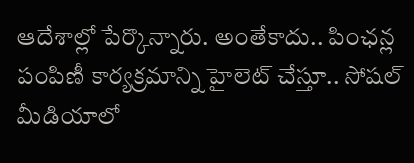ఆదేశాల్లో పేర్కొన్నారు. అంతేకాదు.. పింఛన్ల పంపిణీ కార్యక్రమాన్ని హైలెట్ చేస్తూ.. సోషల్ మీడియాలో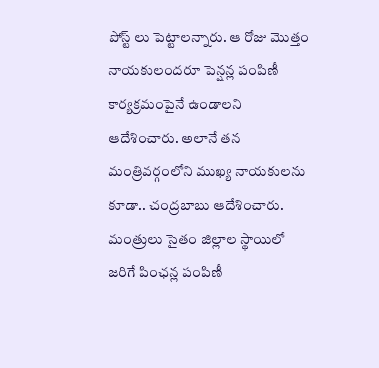పోస్ట్ లు పెట్టాలన్నారు. ఆ రోజు మొత్తం నాయకులందరూ పెన్షన్ల పంపిణీ కార్యక్రమంపైనే ఉండాలని ఆదేశించారు. అలానే తన మంత్రివర్గంలోని ముఖ్య నాయకులను కూడా.. చంద్రబాబు ఆదేశించారు. మంత్రులు సైతం జిల్లాల స్థాయిలో జరిగే పింఛన్ల పంపిణీ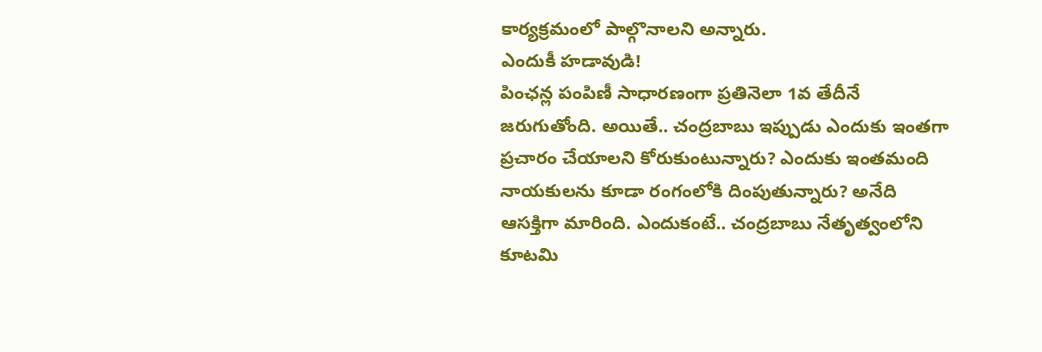కార్యక్రమంలో పాల్గొనాలని అన్నారు.
ఎందుకీ హడావుడి!
పింఛన్ల పంపిణీ సాధారణంగా ప్రతినెలా 1వ తేదీనే జరుగుతోంది. అయితే.. చంద్రబాబు ఇప్పుడు ఎందుకు ఇంతగా ప్రచారం చేయాలని కోరుకుంటున్నారు? ఎందుకు ఇంతమంది నాయకులను కూడా రంగంలోకి దింపుతున్నారు? అనేది ఆసక్తిగా మారింది. ఎందుకంటే.. చంద్రబాబు నేతృత్వంలోని కూటమి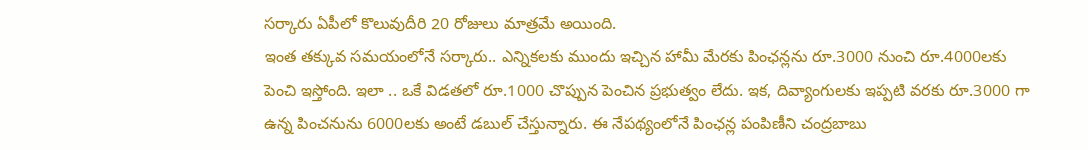సర్కారు ఏపీలో కొలువుదీరి 20 రోజులు మాత్రమే అయింది.
ఇంత తక్కువ సమయంలోనే సర్కారు.. ఎన్నికలకు ముందు ఇచ్చిన హామీ మేరకు పింఛన్లను రూ.3000 నుంచి రూ.4000లకు పెంచి ఇస్తోంది. ఇలా .. ఒకే విడతలో రూ.1000 చొప్పున పెంచిన ప్రభుత్వం లేదు. ఇక, దివ్యాంగులకు ఇప్పటి వరకు రూ.3000 గా ఉన్న పించనును 6000లకు అంటే డబుల్ చేస్తున్నారు. ఈ నేపథ్యంలోనే పింఛన్ల పంపిణీని చంద్రబాబు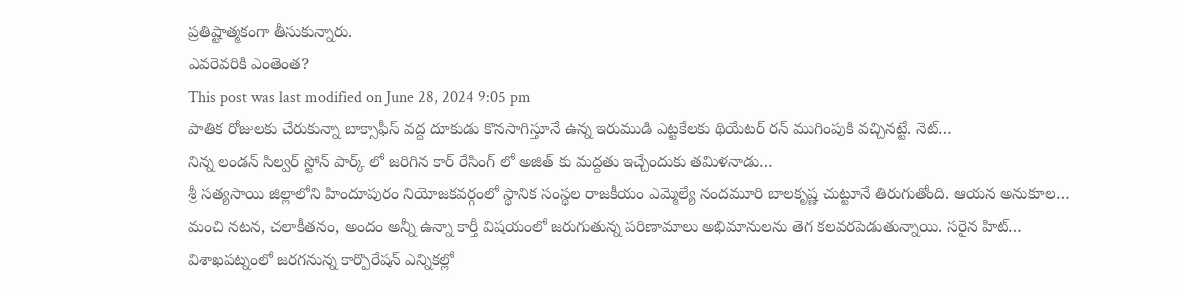ప్రతిష్టాత్మకంగా తీసుకున్నారు.
ఎవరెవరికి ఎంతెంత?
This post was last modified on June 28, 2024 9:05 pm
పాతిక రోజులకు చేరుకున్నా బాక్సాఫీస్ వద్ద దూకుడు కొనసాగిస్తూనే ఉన్న ఇరుముడి ఎట్టకేలకు థియేటర్ రన్ ముగింపుకి వచ్చినట్టే. నెట్…
నిన్న లండన్ సిల్వర్ స్టోన్ పార్క్ లో జరిగిన కార్ రేసింగ్ లో అజిత్ కు మద్దతు ఇచ్చేందుకు తమిళనాడు…
శ్రీ సత్యసాయి జిల్లాలోని హిందూపురం నియోజకవర్గంలో స్థానిక సంస్థల రాజకీయం ఎమ్మెల్యే నందమూరి బాలకృష్ణ చుట్టూనే తిరుగుతోంది. ఆయన అనుకూల…
మంచి నటన, చలాకీతనం, అందం అన్నీ ఉన్నా కార్తీ విషయంలో జరుగుతున్న పరిణామాలు అభిమానులను తెగ కలవరపెడుతున్నాయి. సరైన హిట్…
విశాఖపట్నంలో జరగనున్న కార్పొరేషన్ ఎన్నికల్లో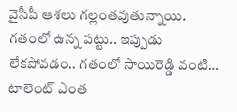వైసీపీ ఆశలు గల్లంతవుతున్నాయి. గతంలో ఉన్న పట్టు.. ఇప్పుడు లేకపోవడం.. గతంలో సాయిరెడ్డి వంటి…
టాలెంట్ ఎంత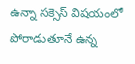ఉన్నా సక్సెస్ విషయంలో పోరాడుతూనే ఉన్న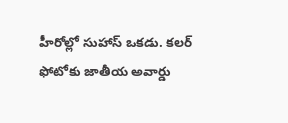హీరోల్లో సుహాస్ ఒకడు. కలర్ ఫోటోకు జాతీయ అవార్డు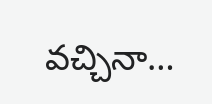వచ్చినా…